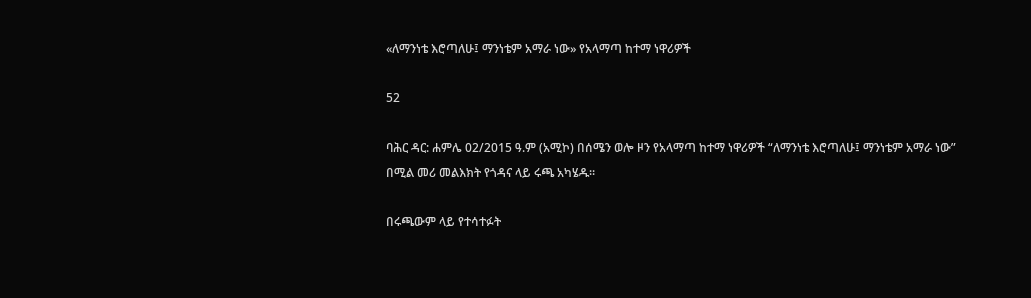«ለማንነቴ እሮጣለሁ፤ ማንነቴም አማራ ነው» የአላማጣ ከተማ ነዋሪዎች

52

ባሕር ዳር: ሐምሌ 02/2015 ዓ.ም (አሚኮ) በሰሜን ወሎ ዞን የአላማጣ ከተማ ነዋሪዎች “ለማንነቴ እሮጣለሁ፤ ማንነቴም አማራ ነው” በሚል መሪ መልእክት የጎዳና ላይ ሩጫ አካሄዱ።

በሩጫውም ላይ የተሳተፉት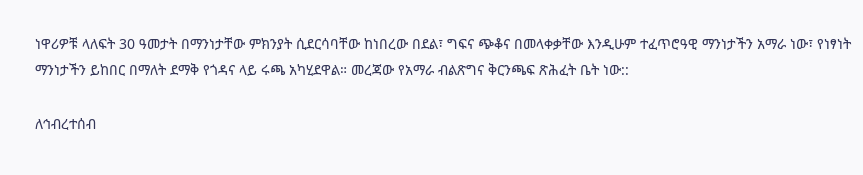ነዋሪዎቹ ላለፍት 30 ዓመታት በማንነታቸው ምክንያት ሲደርሳባቸው ከነበረው በደል፣ ግፍና ጭቆና በመላቀቃቸው እንዲሁም ተፈጥሮዓዊ ማንነታችን አማራ ነው፣ የነፃነት ማንነታችን ይከበር በማለት ደማቅ የጎዳና ላይ ሩጫ አካሂደዋል። መረጃው የአማራ ብልጽግና ቅርንጫፍ ጽሕፈት ቤት ነው::

ለኅብረተሰብ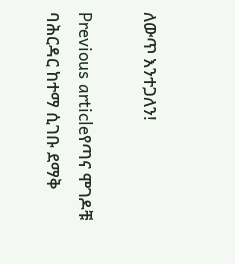ለውጥ እንተጋለን!

Previous articleየጣና ሞገዶቹ ባሕርዳር ከተማ ሲገቡ ደማቅ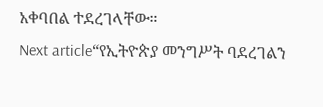አቀባበል ተደረገላቸው።
Next article“የኢትዮጵያ መንግሥት ባደረገልን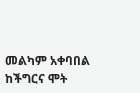መልካም አቀባበል ከችግርና ሞት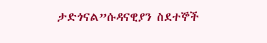ታድጎናል”ሱዳናዊያን ስደተኞች